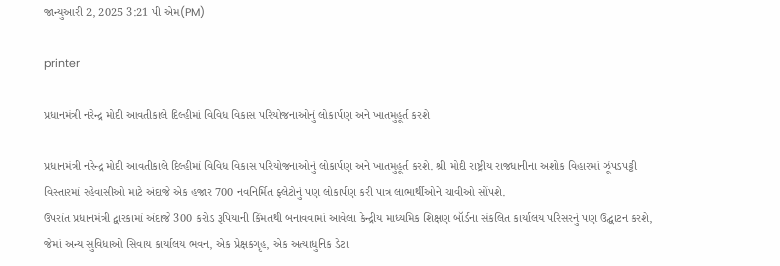જાન્યુઆરી 2, 2025 3:21 પી એમ(PM)

printer

પ્રધાનમંત્રી નરેન્દ્ર મોદી આવતીકાલે દિલ્હીમાં વિવિધ વિકાસ પરિયોજનાઓનું લોકાર્પણ અને ખાતમુહૂર્ત કરશે

પ્રધાનમંત્રી નરેન્દ્ર મોદી આવતીકાલે દિલ્હીમાં વિવિધ વિકાસ પરિયોજનાઓનું લોકાર્પણ અને ખાતમુહૂર્ત કરશે. શ્રી મોદી રાષ્ટ્રીય રાજધાનીના અશોક વિહારમાં ઝૂંપડપટ્ટી વિસ્તારમાં રહેવાસીઓ માટે અંદાજે એક હજાર 700 નવનિર્મિત ફ્લેટોનું પણ લોકાર્પણ કરી પાત્ર લાભાર્થીઓને ચાવીઓ સોંપશે.
ઉપરાંત પ્રધાનમંત્રી દ્વારકામાં અંદાજે 300 કરોડ રૂપિયાની કિંમતથી બનાવવામાં આવેલા કેન્દ્રીય માધ્યમિક શિક્ષણ બૉર્ડના સંકલિત કાર્યાલય પરિસરનું પણ ઉદ્ઘાટન કરશે, જેમાં અન્ય સુવિધાઓ સિવાય કાર્યાલય ભવન, એક પ્રેક્ષકગૃહ, એક અત્યાધુનિક ડેટા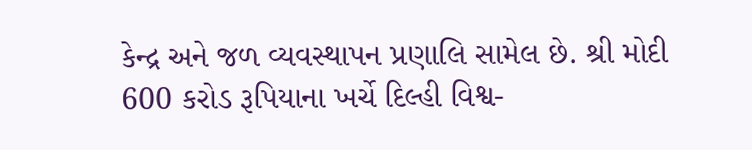કેન્દ્ર અને જળ વ્યવસ્થાપન પ્રણાલિ સામેલ છે. શ્રી મોદી 600 કરોડ રૂપિયાના ખર્ચે દિલ્હી વિશ્વ-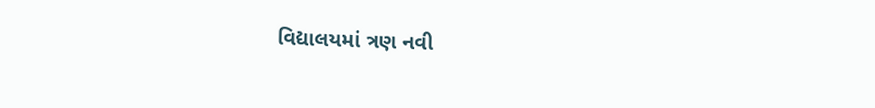વિદ્યાલયમાં ત્રણ નવી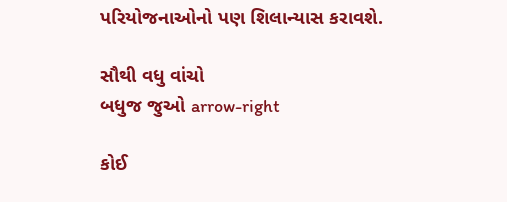પરિયોજનાઓનો પણ શિલાન્યાસ કરાવશે.

સૌથી વધુ વાંચો
બધુજ જુઓ arrow-right

કોઈ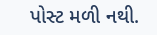પોસ્ટ મળી નથી.